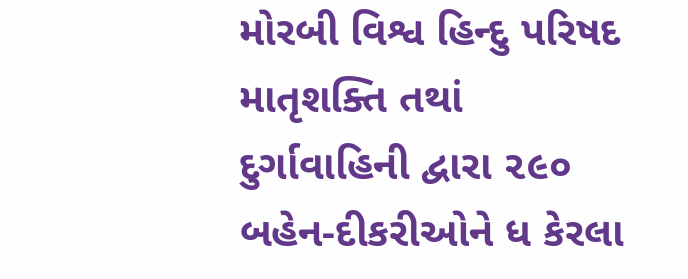મોરબી વિશ્વ હિન્દુ પરિષદ માતૃશક્તિ તથાં દુર્ગાવાહિની દ્વારા ૨૯૦ બહેન-દીકરીઓને ધ કેરલા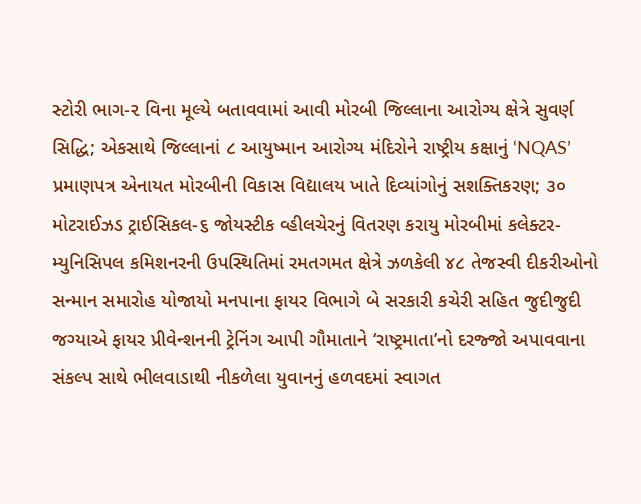સ્ટોરી ભાગ-૨ વિના મૂલ્યે બતાવવામાં આવી મોરબી જિલ્લાના આરોગ્ય ક્ષેત્રે સુવર્ણ સિદ્ધિ; એકસાથે જિલ્લાનાં ૮ આયુષ્માન આરોગ્ય મંદિરોને રાષ્ટ્રીય કક્ષાનું ‘NQAS’ પ્રમાણપત્ર એનાયત મોરબીની વિકાસ વિદ્યાલય ખાતે દિવ્યાંગોનું સશક્તિકરણ; ૩૦ મોટરાઈઝડ ટ્રાઈસિકલ-૬ જોયસ્ટીક વ્હીલચેરનું વિતરણ કરાયુ મોરબીમાં કલેક્ટર-મ્યુનિસિપલ કમિશનરની ઉપસ્થિતિમાં રમતગમત ક્ષેત્રે ઝળકેલી ૪૮ તેજસ્વી દીકરીઓનો સન્માન સમારોહ યોજાયો મનપાના ફાયર વિભાગે બે સરકારી કચેરી સહિત જુદીજુદી જગ્યાએ ફાયર પ્રીવેન્શનની ટ્રેનિંગ આપી ગૌમાતાને ‘રાષ્ટ્રમાતા’નો દરજ્જો અપાવવાના સંકલ્પ સાથે ભીલવાડાથી નીકળેલા યુવાનનું હળવદમાં સ્વાગત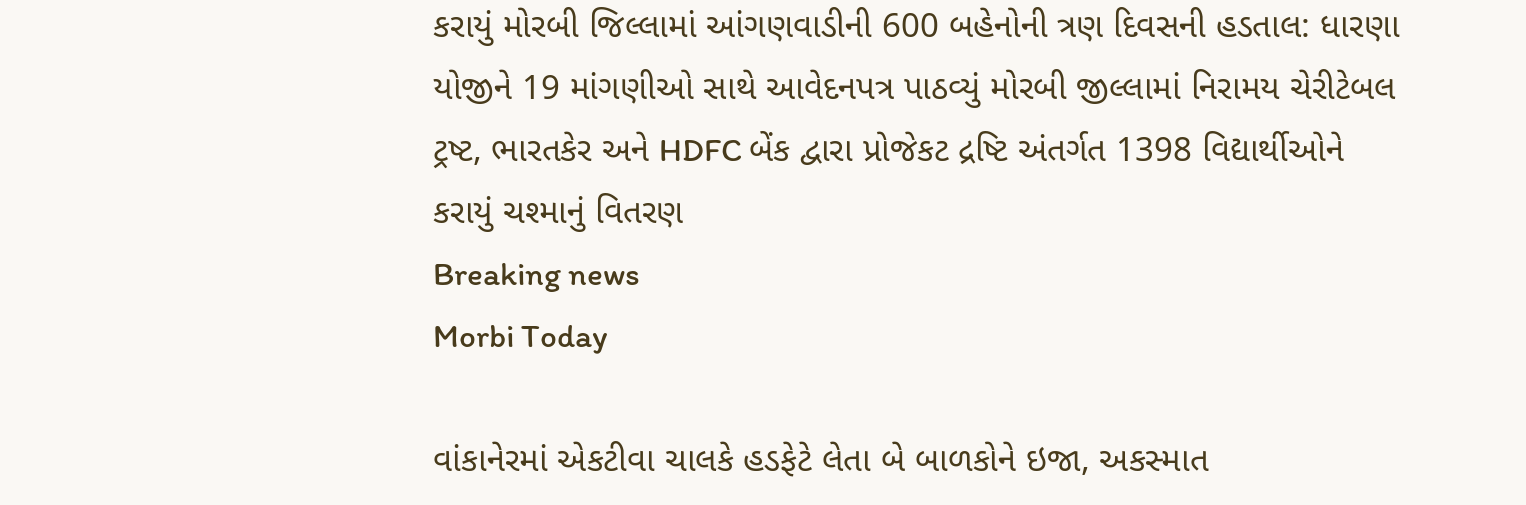કરાયું મોરબી જિલ્લામાં આંગણવાડીની 600 બહેનોની ત્રણ દિવસની હડતાલ: ધારણા યોજીને 19 માંગણીઓ સાથે આવેદનપત્ર પાઠવ્યું મોરબી જીલ્લામાં નિરામય ચેરીટેબલ ટ્રષ્ટ, ભારતકેર અને HDFC બેંક દ્વારા પ્રોજેકટ દ્રષ્ટિ અંતર્ગત 1398 વિદ્યાર્થીઓને કરાયું ચશ્માનું વિતરણ
Breaking news
Morbi Today

વાંકાનેરમાં એકટીવા ચાલકે હડફેટે લેતા બે બાળકોને ઇજા, અકસ્માત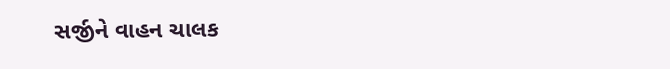સર્જીને વાહન ચાલક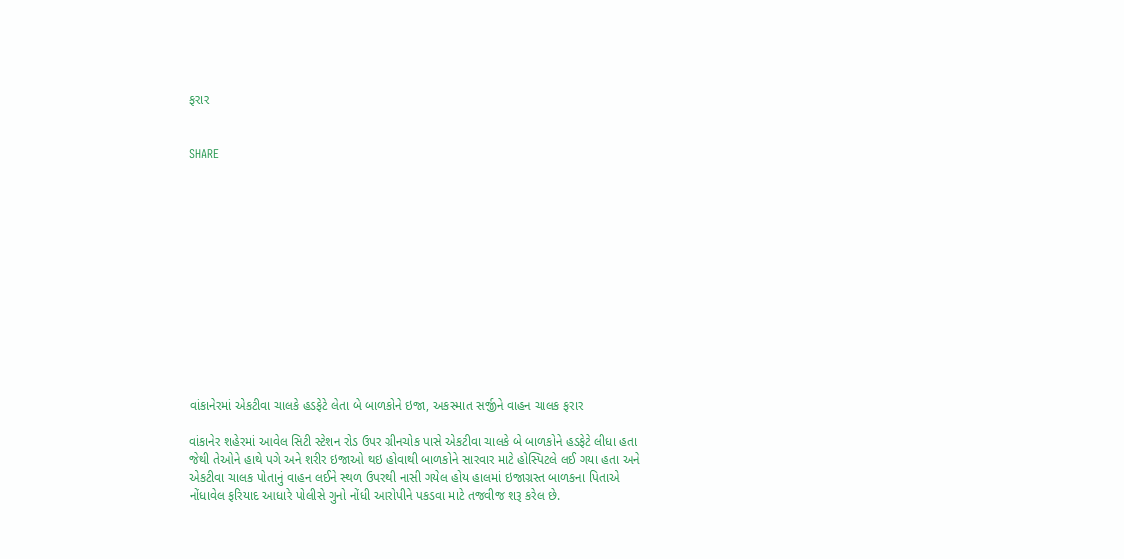ફરાર


SHARE













વાંકાનેરમાં એકટીવા ચાલકે હડફેટે લેતા બે બાળકોને ઇજા, અકસ્માત સર્જીને વાહન ચાલક ફરાર

વાંકાનેર શહેરમાં આવેલ સિટી સ્ટેશન રોડ ઉપર ગ્રીનચોક પાસે એકટીવા ચાલકે બે બાળકોને હડફેટે લીધા હતા જેથી તેઓને હાથે પગે અને શરીર ઇજાઓ થઇ હોવાથી બાળકોને સારવાર માટે હોસ્પિટલે લઈ ગયા હતા અને એકટીવા ચાલક પોતાનું વાહન લઈને સ્થળ ઉપરથી નાસી ગયેલ હોય હાલમાં ઇજાગ્રસ્ત બાળકના પિતાએ નોંધાવેલ ફરિયાદ આધારે પોલીસે ગુનો નોંધી આરોપીને પકડવા માટે તજવીજ શરૂ કરેલ છે.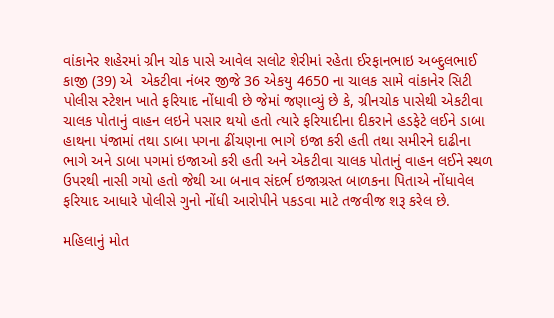વાંકાનેર શહેરમાં ગ્રીન ચોક પાસે આવેલ સલોટ શેરીમાં રહેતા ઈરફાનભાઇ અબ્દુલભાઈ કાજી (39) એ  એકટીવા નંબર જીજે 36 એકયુ 4650 ના ચાલક સામે વાંકાનેર સિટી પોલીસ સ્ટેશન ખાતે ફરિયાદ નોંધાવી છે જેમાં જણાવ્યું છે કે, ગ્રીનચોક પાસેથી એકટીવા ચાલક પોતાનું વાહન લઇને પસાર થયો હતો ત્યારે ફરિયાદીના દીકરાને હડફેટે લઈને ડાબા હાથના પંજામાં તથા ડાબા પગના ઢીંચણના ભાગે ઇજા કરી હતી તથા સમીરને દાઢીના ભાગે અને ડાબા પગમાં ઇજાઓ કરી હતી અને એકટીવા ચાલક પોતાનું વાહન લઈને સ્થળ ઉપરથી નાસી ગયો હતો જેથી આ બનાવ સંદર્ભ ઇજાગ્રસ્ત બાળકના પિતાએ નોંધાવેલ ફરિયાદ આધારે પોલીસે ગુનો નોંધી આરોપીને પકડવા માટે તજવીજ શરૂ કરેલ છે.

મહિલાનું મોત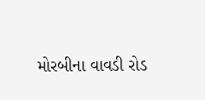મોરબીના વાવડી રોડ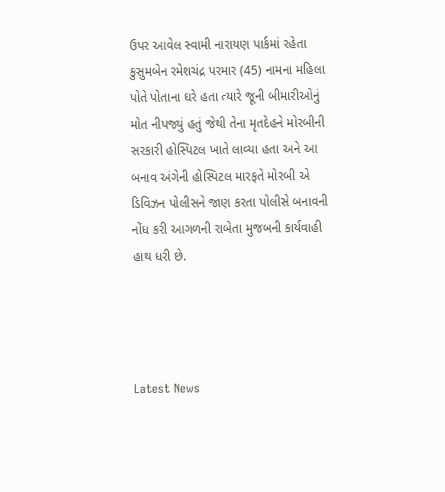ઉપર આવેલ સ્વામી નારાયણ પાર્કમાં રહેતા કુસુમબેન રમેશચંદ્ર પરમાર (45) નામના મહિલા પોતે પોતાના ઘરે હતા ત્યારે જૂની બીમારીઓનું મોત નીપજ્યું હતું જેથી તેના મૃતદેહને મોરબીની સરકારી હોસ્પિટલ ખાતે લાવ્યા હતા અને આ બનાવ અંગેની હોસ્પિટલ મારફતે મોરબી એ ડિવિઝન પોલીસને જાણ કરતા પોલીસે બનાવની નોંધ કરી આગળની રાબેતા મુજબની કાર્યવાહી હાથ ધરી છે.




Latest News